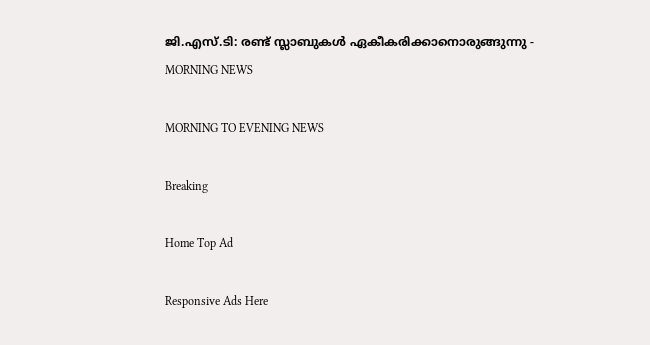ജി.എസ്.ടി: രണ്ട് സ്ലാബുകള്‍ ഏകീകരിക്കാനൊരുങ്ങുന്നു - MORNING NEWS

MORNING TO EVENING NEWS

Breaking

Home Top Ad

Responsive Ads Here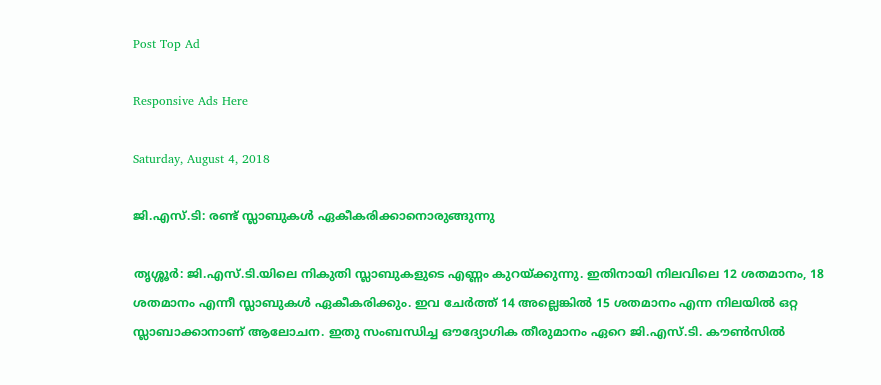Post Top Ad

Responsive Ads Here

Saturday, August 4, 2018

ജി.എസ്.ടി: രണ്ട് സ്ലാബുകള്‍ ഏകീകരിക്കാനൊരുങ്ങുന്നു

തൃശ്ശൂർ: ജി.എസ്.ടി.യിലെ നികുതി സ്ലാബുകളുടെ എണ്ണം കുറയ്ക്കുന്നു. ഇതിനായി നിലവിലെ 12 ശതമാനം, 18 ശതമാനം എന്നീ സ്ലാബുകൾ ഏകീകരിക്കും. ഇവ ചേർത്ത് 14 അല്ലെങ്കിൽ 15 ശതമാനം എന്ന നിലയിൽ ഒറ്റ സ്ലാബാക്കാനാണ് ആലോചന. ഇതു സംബന്ധിച്ച ഔദ്യോഗിക തീരുമാനം ഏറെ ജി.എസ്.ടി. കൗൺസിൽ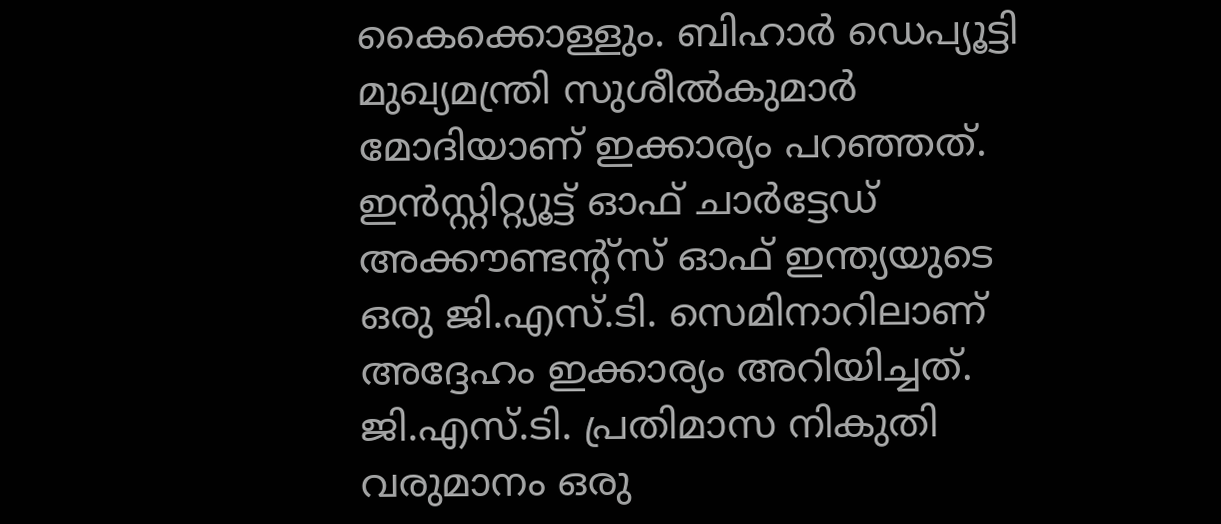കൈക്കൊള്ളും. ബിഹാർ ഡെപ്യൂട്ടി മുഖ്യമന്ത്രി സുശീൽകുമാർ മോദിയാണ് ഇക്കാര്യം പറഞ്ഞത്. ഇൻസ്റ്റിറ്റ്യൂട്ട് ഓഫ് ചാർട്ടേഡ് അക്കൗണ്ടന്റ്സ് ഓഫ് ഇന്ത്യയുടെ ഒരു ജി.എസ്.ടി. സെമിനാറിലാണ് അദ്ദേഹം ഇക്കാര്യം അറിയിച്ചത്. ജി.എസ്.ടി. പ്രതിമാസ നികുതി വരുമാനം ഒരു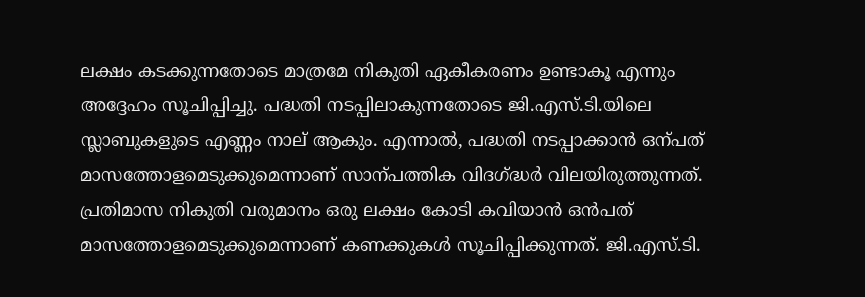ലക്ഷം കടക്കുന്നതോടെ മാത്രമേ നികുതി ഏകീകരണം ഉണ്ടാകൂ എന്നും അദ്ദേഹം സൂചിപ്പിച്ചു. പദ്ധതി നടപ്പിലാകുന്നതോടെ ജി.എസ്.ടി.യിലെ സ്ലാബുകളുടെ എണ്ണം നാല് ആകും. എന്നാൽ, പദ്ധതി നടപ്പാക്കാൻ ഒന്പത് മാസത്തോളമെടുക്കുമെന്നാണ് സാന്പത്തിക വിദഗ്ദ്ധർ വിലയിരുത്തുന്നത്. പ്രതിമാസ നികുതി വരുമാനം ഒരു ലക്ഷം കോടി കവിയാൻ ഒൻപത് മാസത്തോളമെടുക്കുമെന്നാണ് കണക്കുകൾ സൂചിപ്പിക്കുന്നത്. ജി.എസ്.ടി.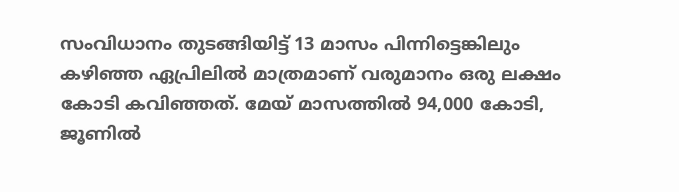സംവിധാനം തുടങ്ങിയിട്ട് 13 മാസം പിന്നിട്ടെങ്കിലും കഴിഞ്ഞ ഏപ്രിലിൽ മാത്രമാണ് വരുമാനം ഒരു ലക്ഷം കോടി കവിഞ്ഞത്. മേയ് മാസത്തിൽ 94,000 കോടി, ജൂണിൽ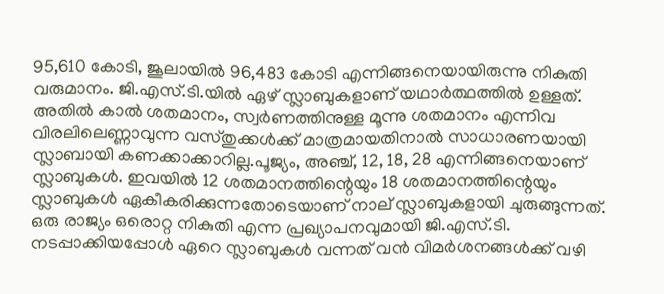95,610 കോടി, ജൂലായിൽ 96,483 കോടി എന്നിങ്ങനെയായിരുന്നു നികുതി വരുമാനം. ജി.എസ്.ടി.യിൽ ഏഴ് സ്ലാബുകളാണ് യഥാർത്ഥത്തിൽ ഉള്ളത്. അതിൽ കാൽ ശതമാനം, സ്വർണത്തിനുള്ള മൂന്നു ശതമാനം എന്നിവ വിരലിലെണ്ണാവുന്ന വസ്തുക്കൾക്ക് മാത്രമായതിനാൽ സാധാരണയായി സ്ലാബായി കണക്കാക്കാറില്ല.പൂജ്യം, അഞ്ച്, 12, 18, 28 എന്നിങ്ങനെയാണ് സ്ലാബുകൾ. ഇവയിൽ 12 ശതമാനത്തിന്റെയും 18 ശതമാനത്തിന്റെയും സ്ലാബുകൾ ഏകീകരിക്കുന്നതോടെയാണ് നാല് സ്ലാബുകളായി ചുരുങ്ങുന്നത്. ഒരു രാജ്യം ഒരൊറ്റ നികുതി എന്ന പ്രഖ്യാപനവുമായി ജി.എസ്.ടി. നടപ്പാക്കിയപ്പോൾ ഏറെ സ്ലാബുകൾ വന്നത് വൻ വിമർശനങ്ങൾക്ക് വഴി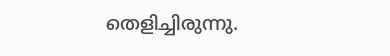തെളിച്ചിരുന്നു.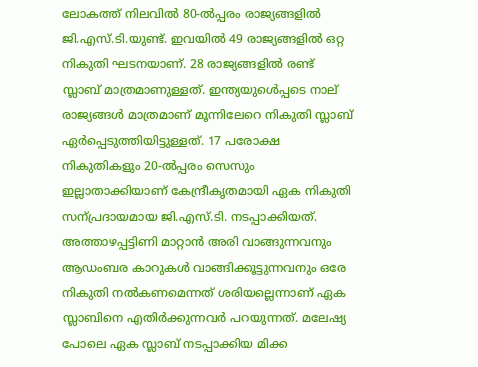ലോകത്ത് നിലവിൽ 80-ൽപ്പരം രാജ്യങ്ങളിൽ ജി.എസ്.ടി.യുണ്ട്. ഇവയിൽ 49 രാജ്യങ്ങളിൽ ഒറ്റ നികുതി ഘടനയാണ്. 28 രാജ്യങ്ങളിൽ രണ്ട് സ്ലാബ് മാത്രമാണുള്ളത്. ഇന്ത്യയുൾെപ്പടെ നാല് രാജ്യങ്ങൾ മാത്രമാണ് മൂന്നിലേറെ നികുതി സ്ലാബ് ഏർപ്പെടുത്തിയിട്ടുള്ളത്. 17 പരോക്ഷ നികുതികളും 20-ൽപ്പരം സെസും ഇല്ലാതാക്കിയാണ് കേന്ദ്രീകൃതമായി ഏക നികുതി സന്പ്രദായമായ ജി.എസ്.ടി. നടപ്പാക്കിയത്. അത്താഴപ്പട്ടിണി മാറ്റാൻ അരി വാങ്ങുന്നവനും ആഡംബര കാറുകൾ വാങ്ങിക്കൂട്ടുന്നവനും ഒരേ നികുതി നൽകണമെന്നത് ശരിയല്ലെന്നാണ് ഏക സ്ലാബിനെ എതിർക്കുന്നവർ പറയുന്നത്. മലേഷ്യ പോലെ ഏക സ്ലാബ് നടപ്പാക്കിയ മിക്ക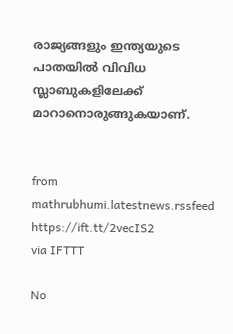രാജ്യങ്ങളും ഇന്ത്യയുടെ പാതയിൽ വിവിധ സ്ലാബുകളിലേക്ക് മാറാനൊരുങ്ങുകയാണ്.


from mathrubhumi.latestnews.rssfeed https://ift.tt/2vecIS2
via IFTTT

No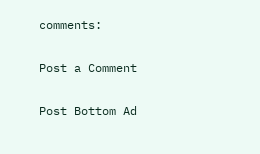comments:

Post a Comment

Post Bottom Ad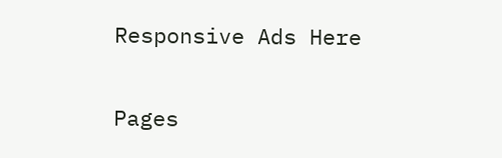Responsive Ads Here

Pages